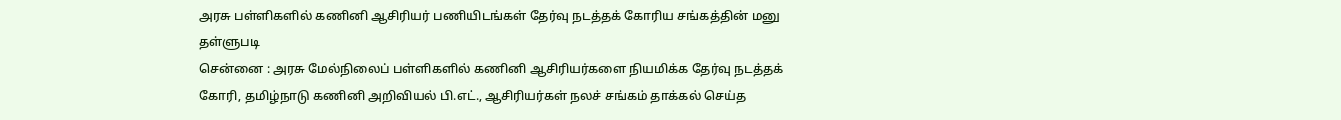அரசு பள்ளிகளில் கணினி ஆசிரியர் பணியிடங்கள் தேர்வு நடத்தக் கோரிய சங்கத்தின் மனு தள்ளுபடி
சென்னை : அரசு மேல்நிலைப் பள்ளிகளில் கணினி ஆசிரியர்களை நியமிக்க தேர்வு நடத்தக் கோரி, தமிழ்நாடு கணினி அறிவியல் பி.எட்., ஆசிரியர்கள் நலச் சங்கம் தாக்கல் செய்த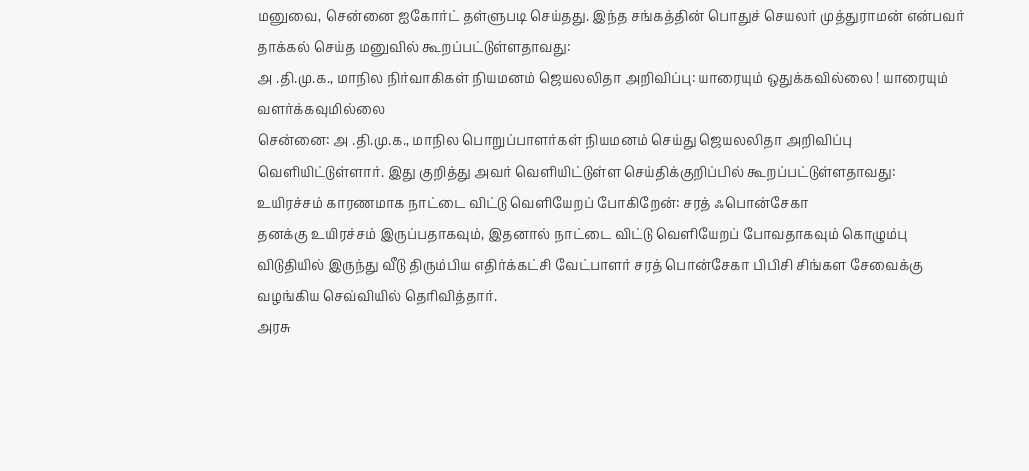மனுவை, சென்னை ஐகோர்ட் தள்ளுபடி செய்தது. இந்த சங்கத்தின் பொதுச் செயலர் முத்துராமன் என்பவர் தாக்கல் செய்த மனுவில் கூறப்பட்டுள்ளதாவது:
அ .தி.மு.க., மாநில நிர்வாகிகள் நியமனம் ஜெயலலிதா அறிவிப்பு: யாரையும் ஒதுக்கவில்லை ! யாரையும் வளர்க்கவுமில்லை
சென்னை: அ .தி.மு.க., மாநில பொறுப்பாளர்கள் நியமனம் செய்து ஜெயலலிதா அறிவிப்பு வெளியிட்டுள்ளார். இது குறித்து அவர் வெளியிட்டுள்ள செய்திக்குறிப்பில் கூறப்பட்டுள்ளதாவது:
உயிரச்சம் காரணமாக நாட்டை விட்டு வெளியேறப் போகிறேன்: சரத் ஃபொன்சேகா
தனக்கு உயிரச்சம் இருப்பதாகவும், இதனால் நாட்டை விட்டு வெளியேறப் போவதாகவும் கொழும்பு விடுதியில் இருந்து வீடு திரும்பிய எதிர்க்கட்சி வேட்பாளர் சரத் பொன்சேகா பிபிசி சிங்கள சேவைக்கு வழங்கிய செவ்வியில் தெரிவித்தார்.
அரசு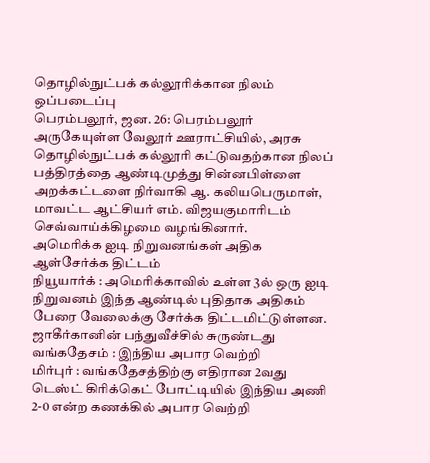தொழில்நுட்பக் கல்லூரிக்கான நிலம் ஒப்படைப்பு
பெரம்பலூர், ஜன. 26: பெரம்பலூர் அருகேயுள்ள வேலூர் ஊராட்சியில், அரசு தொழில்நுட்பக் கல்லூரி கட்டுவதற்கான நிலப் பத்திரத்தை ஆண்டிமுத்து சின்னபிள்ளை அறக்கட்டளை நிர்வாகி ஆ. கலியபெருமாள், மாவட்ட ஆட்சியர் எம். விஜயகுமாரிடம் செவ்வாய்க்கிழமை வழங்கினார்.
அமெரிக்க ஐடி நிறுவனங்கள் அதிக ஆள்சேர்க்க திட்டம்
நியூயார்க் : அமெரிக்காவில் உள்ள 3ல் ஒரு ஐடி நிறுவனம் இந்த ஆண்டில் புதிதாக அதிகம் பேரை வேலைக்கு சேர்க்க திட்டமிட்டுள்ளன.
ஜாகீர்கானின் பந்துவீச்சில் சுருண்டது வங்கதேசம் : இந்திய அபார வெற்றி
மிர்புர் : வங்கதேசத்திற்கு எதிரான 2வது டெஸ்ட் கிரிக்கெட் போட்டியில் இந்திய அணி 2-0 என்ற கணக்கில் அபார வெற்றி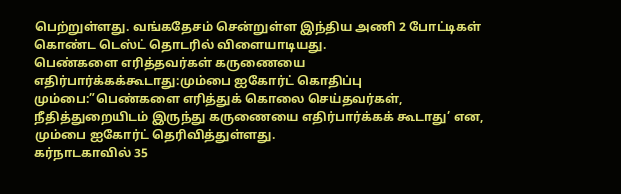பெற்றுள்ளது. வங்கதேசம் சென்றுள்ள இந்திய அணி 2 போட்டிகள் கொண்ட டெஸ்ட் தொடரில் விளையாடியது.
பெண்களை எரித்தவர்கள் கருணையை எதிர்பார்க்கக்கூடாது:மும்பை ஐகோர்ட் கொதிப்பு
மும்பை:”பெண்களை எரித்துக் கொலை செய்தவர்கள், நீதித்துறையிடம் இருந்து கருணையை எதிர்பார்க்கக் கூடாது’ என, மும்பை ஐகோர்ட் தெரிவித்துள்ளது.
கர்நாடகாவில் 35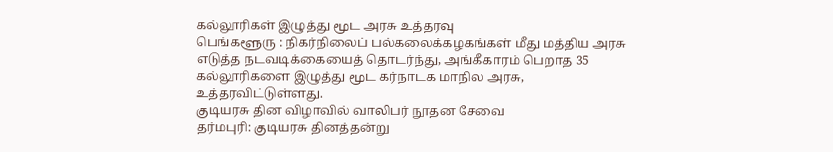கல்லூரிகள் இழுத்து மூட அரசு உத்தரவு
பெங்களூரு : நிகர்நிலைப் பல்கலைக்கழகங்கள் மீது மத்திய அரசு எடுத்த நடவடிக்கையைத் தொடர்ந்து, அங்கீகாரம் பெறாத 35 கல்லூரிகளை இழுத்து மூட கர்நாடக மாநில அரசு, உத்தரவிட்டுள்ளது.
குடியரசு தின விழாவில் வாலிபர் நூதன சேவை
தர்மபுரி: குடியரசு தினத்தன்று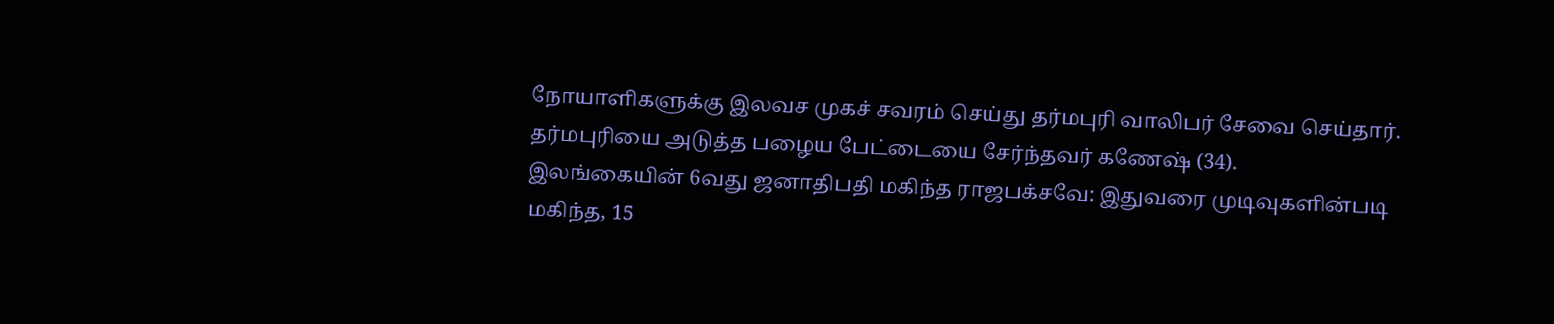நோயாளிகளுக்கு இலவச முகச் சவரம் செய்து தர்மபுரி வாலிபர் சேவை செய்தார். தர்மபுரியை அடுத்த பழைய பேட்டையை சேர்ந்தவர் கணேஷ் (34).
இலங்கையின் 6வது ஜனாதிபதி மகிந்த ராஜபக்சவே: இதுவரை முடிவுகளின்படி மகிந்த, 15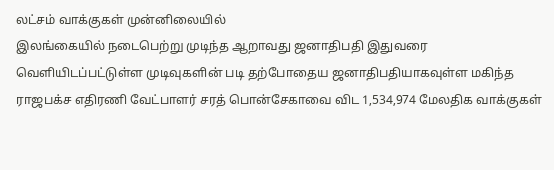லட்சம் வாக்குகள் முன்னிலையில்
இலங்கையில் நடைபெற்று முடிந்த ஆறாவது ஜனாதிபதி இதுவரை வெளியிடப்பட்டுள்ள முடிவுகளின் படி தற்போதைய ஜனாதிபதியாகவுள்ள மகிந்த ராஜபக்ச எதிரணி வேட்பாளர் சரத் பொன்சேகாவை விட 1,534,974 மேலதிக வாக்குகள்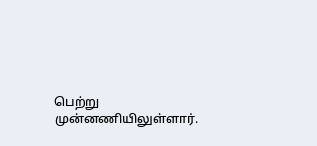பெற்று முன்னணியிலுள்ளார்.